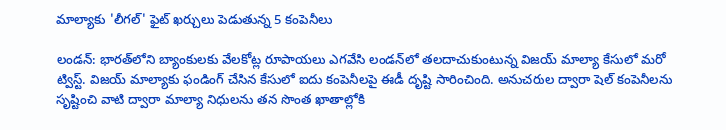మాల్యాకు 'లీగల్' ఫైట్ ఖర్చులు పెడుతున్న 5 కంపెనీలు

లండన్: భారత్‌లోని బ్యాంకులకు వేలకోట్ల రూపాయలు ఎగవేసి లండన్‌లో తలదాచుకుంటున్న విజయ్ మాల్యా కేసులో మరో ట్విస్ట్. విజయ్ మాల్యాకు ఫండింగ్ చేసిన కేసులో ఐదు కంపెనీలపై ఈడీ దృష్టి సారించింది. అనుచరుల ద్వారా షెల్ కంపెనీలను సృష్టించి వాటి ద్వారా మాల్యా నిధులను తన సొంత ఖాతాల్లోకి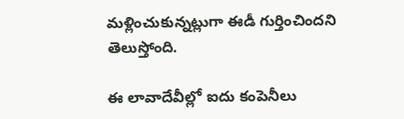మళ్లించుకున్నట్లుగా ఈడీ గుర్తించిందని తెలుస్తోంది.

ఈ లావాదేవీల్లో ఐదు కంపెనీలు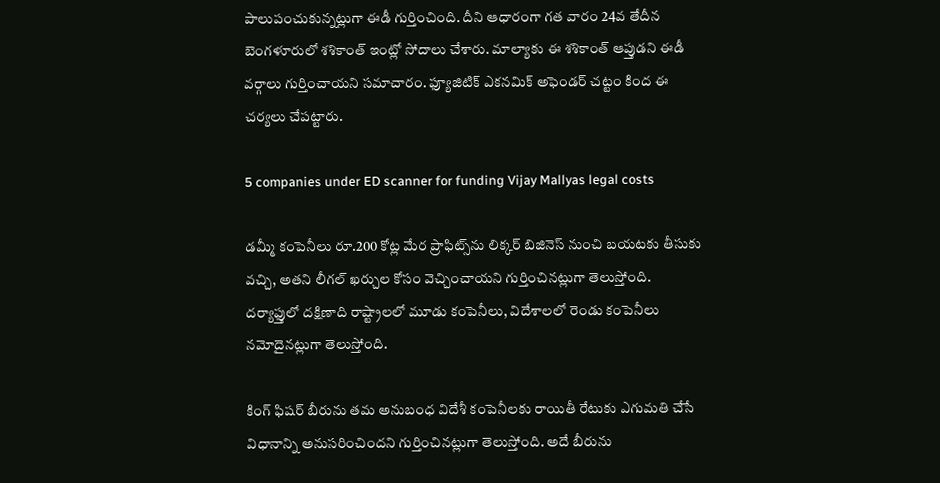పాలుపంచుకున్నట్లుగా ఈడీ గుర్తించింది. దీని ఆధారంగా గత వారం 24వ తేదీన బెంగళూరులో శశికాంత్ ఇంట్లో సోదాలు చేశారు. మాల్యాకు ఈ శశికాంత్ ఆప్తుడని ఈడీ వర్గాలు గుర్తించాయని సమాచారం. ఫ్యూజిటిక్ ఎకనమిక్ అఫెండర్ చట్టం కింద ఈ చర్యలు చేపట్టారు.

5 companies under ED scanner for funding Vijay Mallyas legal costs

డమ్మీ కంపెనీలు రూ.200 కోట్ల మేర ప్రాఫిట్స్‌ను లిక్కర్ బిజినెస్ నుంచి బయటకు తీసుకు వచ్చి, అతని లీగల్ ఖర్చుల కోసం వెచ్చించాయని గుర్తించినట్లుగా తెలుస్తోంది. దర్యాఫ్తులో దక్షిణాది రాష్ట్రాలలో మూడు కంపెనీలు, విదేశాలలో రెండు కంపెనీలు నమోదైనట్లుగా తెలుస్తోంది.

కింగ్ ఫిషర్ బీరును తమ అనుబంధ విదేశీ కంపెనీలకు రాయితీ రేటుకు ఎగుమతి చేసే విధానాన్ని అనుసరించిందని గుర్తించినట్లుగా తెలుస్తోంది. అదే బీరును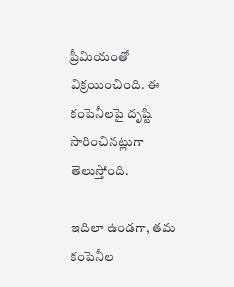ప్రీమియంతో విక్రయించింది. ఈ కంపెనీలపై దృష్టి సారించినట్లుగా తెలుస్తోంది.

ఇదిలా ఉండగా, తమ కంపెనీల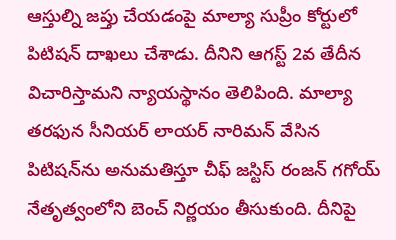ఆస్తుల్ని జప్తు చేయడంపై మాల్యా సుప్రీం కోర్టులో పిటిషన్ దాఖలు చేశాడు. దీనిని ఆగస్ట్ 2వ తేదీన విచారిస్తామని న్యాయస్థానం తెలిపింది. మాల్యా తరఫున సీనియర్ లాయర్ నారిమన్‌ వేసిన పిటిషన్‌ను అనుమతిస్తూ చీఫ్ జస్టిస్ రంజన్‌ గగోయ్ నేతృత్వంలోని బెంచ్ నిర్ణయం తీసుకుంది. దీనిపై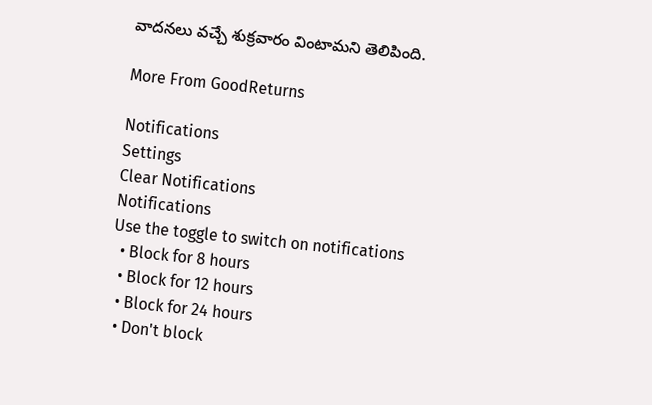వాదనలు వచ్చే శుక్రవారం వింటామని తెలిపింది.

More From GoodReturns

Notifications
Settings
Clear Notifications
Notifications
Use the toggle to switch on notifications
  • Block for 8 hours
  • Block for 12 hours
  • Block for 24 hours
  • Don't block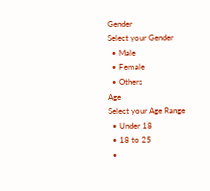Gender
Select your Gender
  • Male
  • Female
  • Others
Age
Select your Age Range
  • Under 18
  • 18 to 25
  •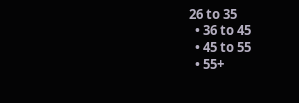26 to 35
  • 36 to 45
  • 45 to 55
  • 55+